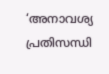‘അനാവശ്യ പ്രതിസന്ധി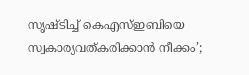സൃഷ്ടിച്ച് കെഎസ്ഇബിയെ സ്വകാര്യവത്കരിക്കാൻ നീക്കം’;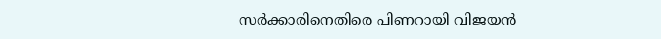സർക്കാരിനെതിരെ പിണറായി വിജയൻ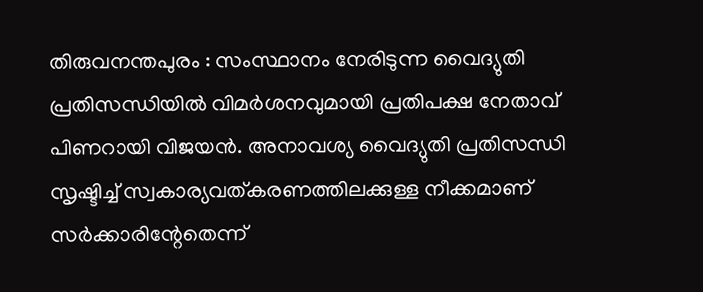തിരുവനന്തപുരം : സംസ്ഥാനം നേരിടുന്ന വൈദ്യുതി പ്രതിസന്ധിയിൽ വിമർശനവുമായി പ്രതിപക്ഷ നേതാവ് പിണറായി വിജയൻ. അനാവശ്യ വൈദ്യുതി പ്രതിസന്ധി സൃഷ്ടിച്ച് സ്വകാര്യവത്കരണത്തിലക്കുള്ള നീക്കമാണ് സർക്കാരിന്റേതെന്ന്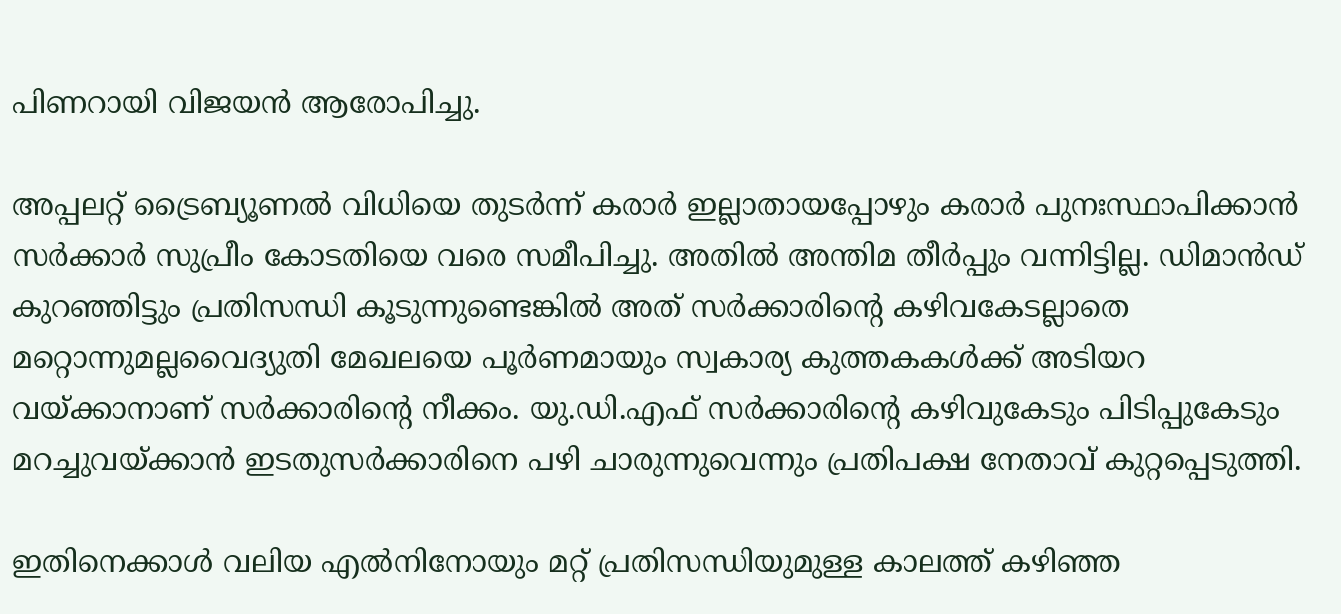പിണറായി വിജയൻ ആരോപിച്ചു.

അപ്പലറ്റ് ട്രൈബ്യൂണൽ വിധിയെ തുടർന്ന് കരാർ ഇല്ലാതായപ്പോഴും കരാർ പുനഃസ്ഥാപിക്കാൻ സർക്കാർ സുപ്രീം കോടതിയെ വരെ സമീപിച്ചു. അതിൽ അന്തിമ തീർപ്പും വന്നിട്ടില്ല. ഡിമാൻഡ് കുറഞ്ഞിട്ടും പ്രതിസന്ധി കൂടുന്നുണ്ടെങ്കിൽ അത് സർക്കാരിന്റെ കഴിവകേടല്ലാതെ മറ്റൊന്നുമല്ലവൈദ്യുതി മേഖലയെ പൂർണമായും സ്വകാര്യ കുത്തകകൾക്ക് അടിയറ വയ്ക്കാനാണ് സർക്കാരിന്റെ നീക്കം. യു.ഡി.എഫ് സർക്കാരിന്റെ കഴിവുകേടും പിടിപ്പുകേടും മറച്ചുവയ്ക്കാൻ ഇടതുസർക്കാരിനെ പഴി ചാരുന്നുവെന്നും പ്രതിപക്ഷ നേതാവ് കുറ്റപ്പെടുത്തി.

ഇതിനെക്കാൾ വലിയ എൽനിനോയും മറ്റ് പ്രതിസന്ധിയുമുള്ള കാലത്ത് കഴിഞ്ഞ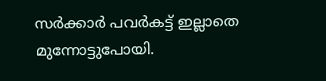സർക്കാർ പവർകട്ട് ഇല്ലാതെ മുന്നോട്ടുപോയി.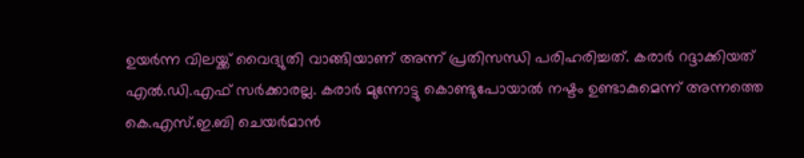ഉയർന്ന വിലയ്ക്ക് വൈദ്യുതി വാങ്ങിയാണ് അന്ന് പ്രതിസന്ധി പരിഹരിച്ചത്. കരാർ റദ്ദാക്കിയത് എൽ.ഡി.എഫ് സർക്കാരല്ല. കരാർ മുന്നോട്ടു കൊണ്ടുപോയാൽ നഷ്ടം ഉണ്ടാകുമെന്ന് അന്നത്തെ കെ.എസ്.ഇ.ബി ചെയർമാൻ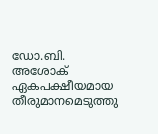ഡോ.ബി. അശോക് ഏകപക്ഷീയമായ തീരുമാനമെടുത്തു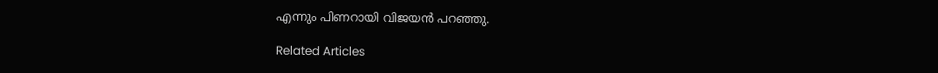എന്നും പിണറായി വിജയൻ പറഞ്ഞു.

Related Articles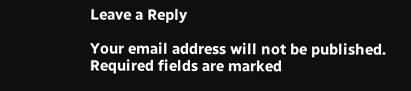Leave a Reply

Your email address will not be published. Required fields are marked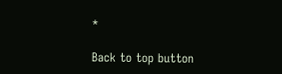*

Back to top button